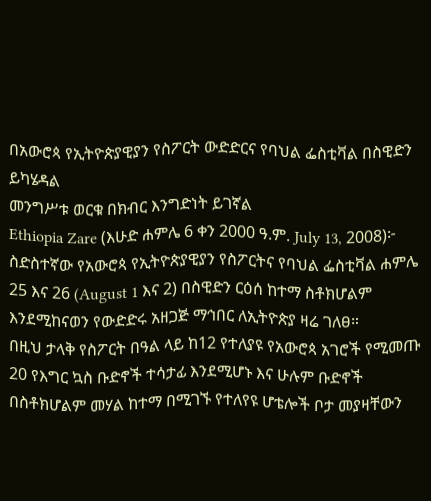በአውሮጳ የኢትዮጵያዊያን የስፖርት ውድድርና የባህል ፌስቲቫል በስዊድን ይካሄዳል
መንግሥቱ ወርቁ በክብር እንግድነት ይገኛል
Ethiopia Zare (እሁድ ሐምሌ 6 ቀን 2000 ዓ.ም. July 13, 2008)፦ ስድስተኛው የአውሮጳ የኢትዮጵያዊያን የስፖርትና የባህል ፌስቲቫል ሐምሌ 25 እና 26 (August 1 እና 2) በስዊድን ርዕሰ ከተማ ስቶክሆልም እንደሚከናወን የውድድሩ አዘጋጅ ማኅበር ለኢትዮጵያ ዛሬ ገለፀ።
በዚህ ታላቅ የስፖርት በዓል ላይ ከ12 የተለያዩ የአውሮጳ አገሮች የሚመጡ 20 የእግር ኳስ ቡድኖች ተሳታፊ እንደሚሆኑ እና ሁሉም ቡድኖች በስቶክሆልም መሃል ከተማ በሚገኙ የተለየዩ ሆቴሎች ቦታ መያዛቸውን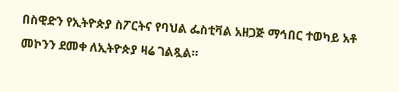በስዊድን የኢትዮጵያ ስፖርትና የባህል ፌስቲቫል አዘጋጅ ማኅበር ተወካይ አቶ መኮንን ደመቀ ለኢትዮጵያ ዛሬ ገልጿል።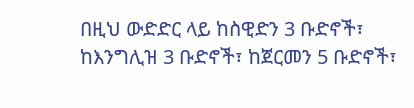በዚህ ውድድር ላይ ከስዊድን 3 ቡድኖች፣ ከእንግሊዝ 3 ቡድኖች፣ ከጀርመን 5 ቡድኖች፣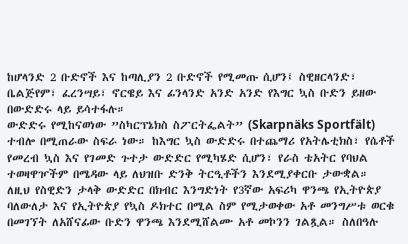ከሆላንድ 2 ቡድኖች እና ከጣሊያን 2 ቡድኖች የሚመጡ ሲሆን፤ ስዊዘርላንድ፣ ቤልጅየም፣ ፈረንሣይ፣ ኖርዌይ እና ፊንላንድ አንድ አንድ የእግር ኳስ ቡድን ይዘው በውድድሩ ላይ ይሳተፋሉ።
ውድድሩ የሚከናወነው ”ስካርፕኔክስ ስፖርትፌልት” (Skarpnäks Sportfält) ተብሎ በሚጠራው ስፍራ ነው። ከእግር ኳስ ውድድሩ በተጨማሪ የአትሌቲክስ፣ የሴቶች የመረብ ኳስ እና የገመድ ጉተታ ውድድር የሚካሄድ ሲሆን፣ የራስ ቴአትር የባህል ተወዛዋዦችም በሜዳው ላይ ለህዝቡ ድንቅ ትርዒቶችን እንደሚያቀርቡ ታውቋል።
ለዚህ የስዊድን ታላቅ ውድድር በክብር እንግድነት የ3ኛው አፍሪካ ዋንጫ የኢትዮጵያ ባለውለታ እና የኢትዮጵያ የኳስ ዶክተር በሚል ስም የሚታወቀው አቶ መንግሥቱ ወርቁ በመገኘት ለአሸናፊው ቡድን ዋንጫ እንደሚሸልሙ አቶ መኮንን ገልጿል። ስለበዓሉ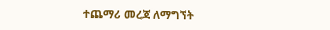ተጨማሪ መረጃ ለማግኘት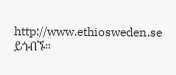http://www.ethiosweden.se ይጎብኙ።